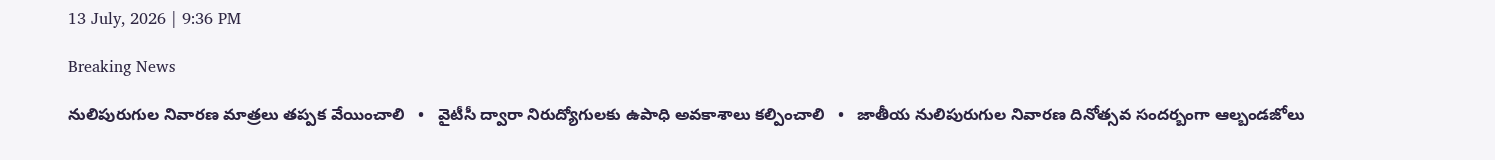13 July, 2026 | 9:36 PM

Breaking News

నులిపురుగుల నివారణ మాత్రలు తప్పక వేయించాలి   •   వైటీసీ ద్వారా నిరుద్యోగులకు ఉపాధి అవకాశాలు కల్పించాలి   •   జాతీయ నులిపురుగుల నివారణ దినోత్సవ సందర్బంగా ఆల్బండజోలు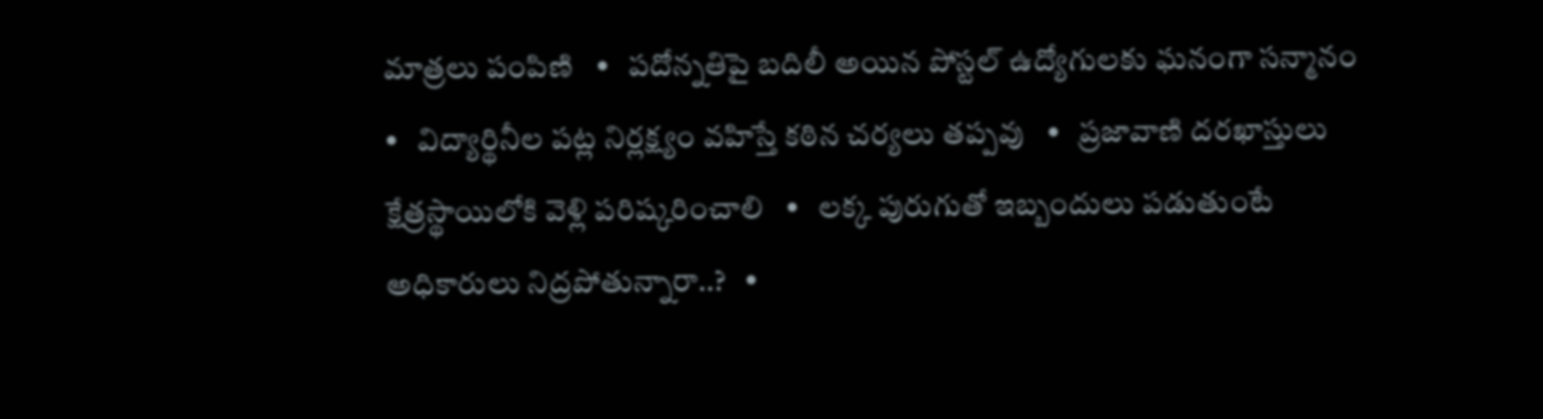మాత్రలు పంపిణి   •   పదోన్నతిపై బదిలీ అయిన పోస్టల్ ఉద్యోగులకు ఘనంగా సన్మానం   •   విద్యార్థినీల పట్ల నిర్లక్ష్యం వహిస్తే కఠిన చర్యలు తప్పవు   •   ప్రజావాణి దరఖాస్తులు క్షేత్రస్థాయిలోకి వెళ్లి పరిష్కరించాలి   •   లక్క పురుగుతో ఇబ్బందులు పడుతుంటే అధికారులు నిద్రపోతున్నారా..?   •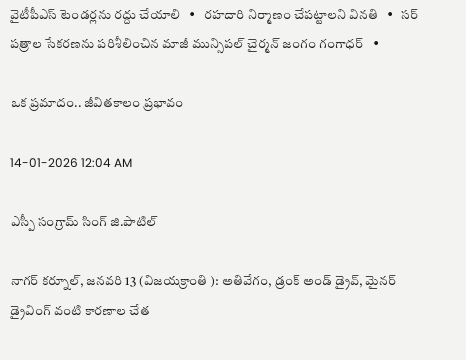వైటీపీఎస్ టెండర్లను రద్దు చేయాలి   •   రహదారి నిర్మాణం చేప‌ట్టాల‌ని వినతి   •   సర్ పత్రాల సేకరణను పరిశీలించిన మాజీ మున్సిపల్ చైర్మన్ జంగం గంగాధర్   •

ఒక ప్రమాదం.. జీవితకాలం ప్రభావం

14-01-2026 12:04 AM

ఎస్పీ సంగ్రామ్ సింగ్ జి.పాటిల్

నాగర్ కర్నూల్, జనవరి 13 (విజయక్రాంతి ): అతివేగం, డ్రంక్ అండ్ డ్రైవ్, మైనర్ డ్రైవింగ్ వంటి కారణాల చేత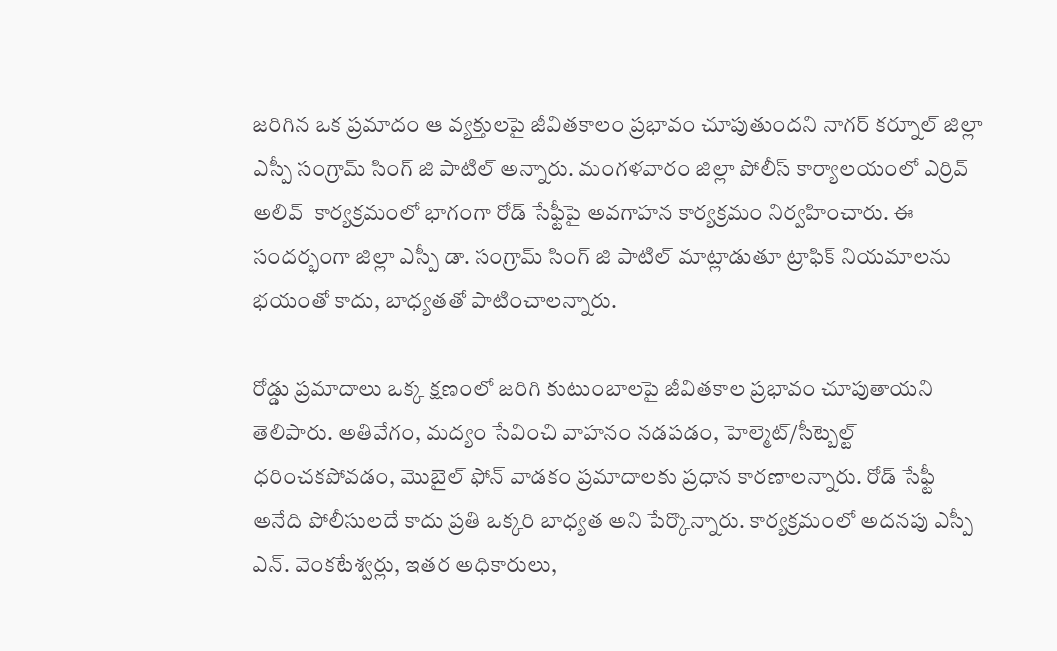జరిగిన ఒక ప్రమాదం ఆ వ్యక్తులపై జీవితకాలం ప్రభావం చూపుతుందని నాగర్ కర్నూల్ జిల్లా ఎస్పీ సంగ్రామ్ సింగ్ జి పాటిల్ అన్నారు. మంగళవారం జిల్లా పోలీస్ కార్యాలయంలో ఎర్రివ్ అలివ్  కార్యక్రమంలో భాగంగా రోడ్ సేఫ్టీపై అవగాహన కార్యక్రమం నిర్వహించారు. ఈ సందర్భంగా జిల్లా ఎస్పీ డా. సంగ్రామ్ సింగ్ జి పాటిల్ మాట్లాడుతూ ట్రాఫిక్ నియమాలను భయంతో కాదు, బాధ్యతతో పాటించాలన్నారు.

రోడ్డు ప్రమాదాలు ఒక్క క్షణంలో జరిగి కుటుంబాలపై జీవితకాల ప్రభావం చూపుతాయని తెలిపారు. అతివేగం, మద్యం సేవించి వాహనం నడపడం, హెల్మెట్/సీట్బెల్ట్ ధరించకపోవడం, మొబైల్ ఫోన్ వాడకం ప్రమాదాలకు ప్రధాన కారణాలన్నారు. రోడ్ సేఫ్టీ అనేది పోలీసులదే కాదు ప్రతి ఒక్కరి బాధ్యత అని పేర్కొన్నారు. కార్యక్రమంలో అదనపు ఎస్పీ ఎన్. వెంకటేశ్వర్లు, ఇతర అధికారులు,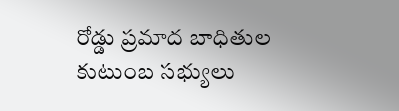రోడ్డు ప్రమాద బాధితుల కుటుంబ సభ్యులు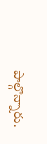పాల్గొన్నారు.